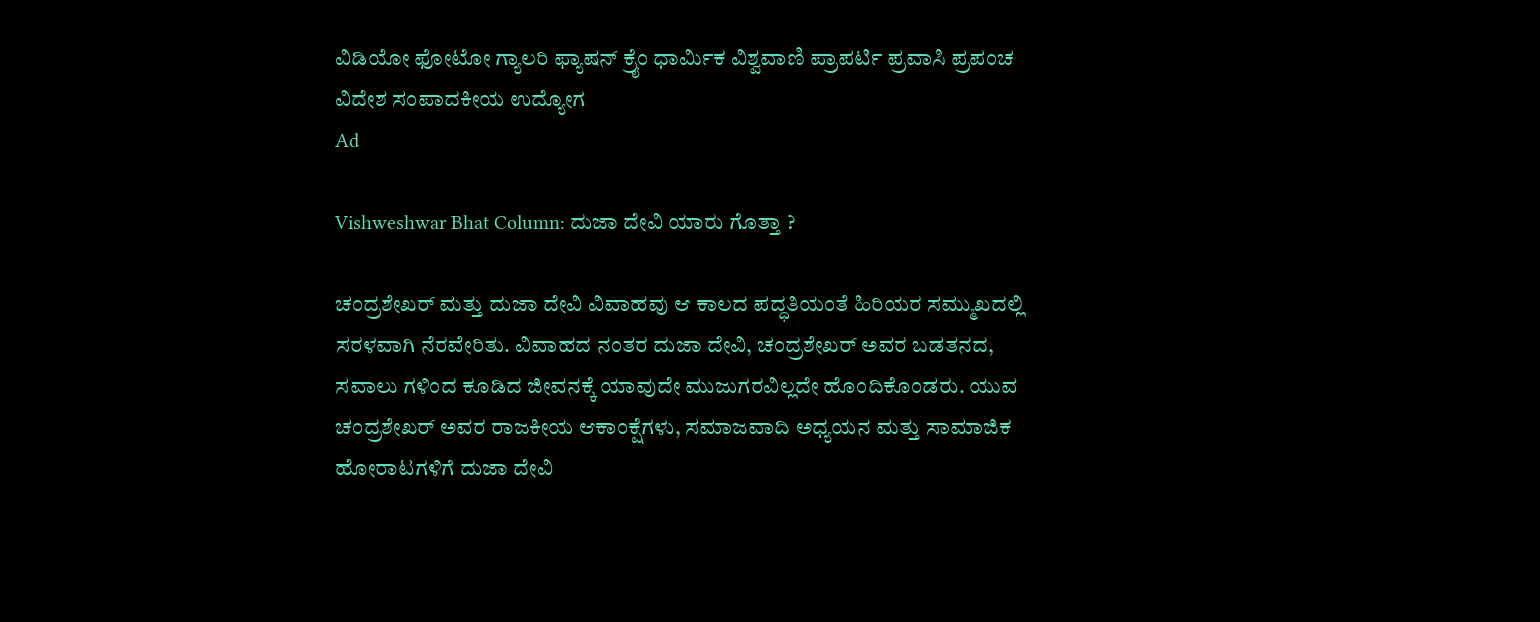ವಿಡಿಯೋ ಫೋಟೋ ಗ್ಯಾಲರಿ ಫ್ಯಾಷನ್ ಕ್ರೈಂ ಧಾರ್ಮಿಕ ವಿಶ್ವವಾಣಿ ಪ್ರಾಪರ್ಟಿ ಪ್ರವಾಸಿ ಪ್ರಪಂಚ ವಿದೇಶ ಸಂಪಾದಕೀಯ ಉದ್ಯೋಗ
Ad

Vishweshwar Bhat Column: ದುಜಾ ದೇವಿ ಯಾರು ಗೊತ್ತಾ ?

ಚಂದ್ರಶೇಖರ್ ಮತ್ತು ದುಜಾ ದೇವಿ ವಿವಾಹವು ಆ ಕಾಲದ ಪದ್ಧತಿಯಂತೆ ಹಿರಿಯರ ಸಮ್ಮುಖದಲ್ಲಿ ಸರಳವಾಗಿ ನೆರವೇರಿತು. ವಿವಾಹದ ನಂತರ ದುಜಾ ದೇವಿ, ಚಂದ್ರಶೇಖರ್ ಅವರ ಬಡತನದ, ಸವಾಲು ಗಳಿಂದ ಕೂಡಿದ ಜೀವನಕ್ಕೆ ಯಾವುದೇ ಮುಜುಗರವಿಲ್ಲದೇ ಹೊಂದಿಕೊಂಡರು. ಯುವ ಚಂದ್ರಶೇಖರ್ ಅವರ ರಾಜಕೀಯ ಆಕಾಂಕ್ಷೆಗಳು, ಸಮಾಜವಾದಿ ಅಧ್ಯಯನ ಮತ್ತು ಸಾಮಾಜಿಕ ಹೋರಾಟಗಳಿಗೆ ದುಜಾ ದೇವಿ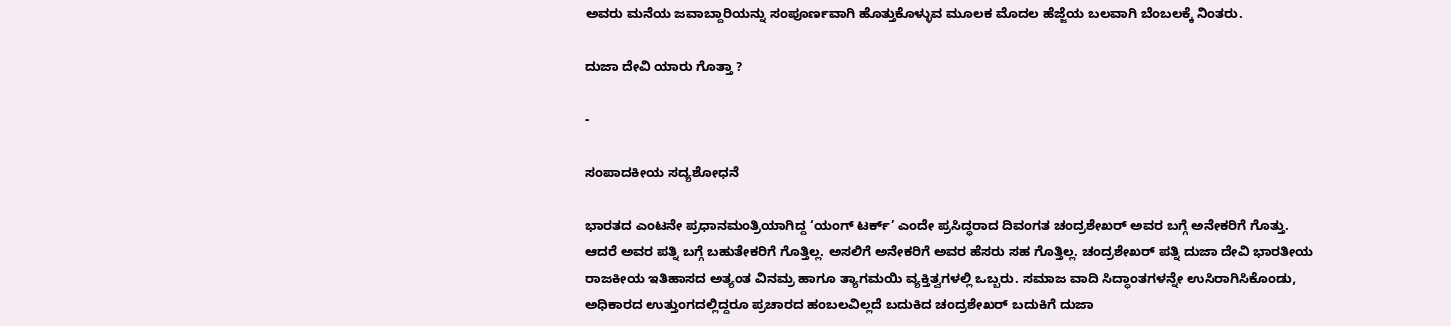ಅವರು ಮನೆಯ ಜವಾಬ್ದಾರಿಯನ್ನು ಸಂಪೂರ್ಣವಾಗಿ ಹೊತ್ತುಕೊಳ್ಳುವ ಮೂಲಕ ಮೊದಲ ಹೆಜ್ಜೆಯ ಬಲವಾಗಿ ಬೆಂಬಲಕ್ಕೆ ನಿಂತರು.

ದುಜಾ ದೇವಿ ಯಾರು ಗೊತ್ತಾ ?

-

ಸಂಪಾದಕೀಯ ಸದ್ಯಶೋಧನೆ

ಭಾರತದ ಎಂಟನೇ ಪ್ರಧಾನಮಂತ್ರಿಯಾಗಿದ್ದ ‘ಯಂಗ್ ಟರ್ಕ್’ ಎಂದೇ ಪ್ರಸಿದ್ಧರಾದ ದಿವಂಗತ ಚಂದ್ರಶೇಖರ್ ಅವರ ಬಗ್ಗೆ ಅನೇಕರಿಗೆ ಗೊತ್ತು. ಆದರೆ ಅವರ ಪತ್ನಿ ಬಗ್ಗೆ ಬಹುತೇಕರಿಗೆ ಗೊತ್ತಿಲ್ಲ. ಅಸಲಿಗೆ ಅನೇಕರಿಗೆ ಅವರ ಹೆಸರು ಸಹ ಗೊತ್ತಿಲ್ಲ. ಚಂದ್ರಶೇಖರ್ ಪತ್ನಿ ದುಜಾ ದೇವಿ ಭಾರತೀಯ ರಾಜಕೀಯ ಇತಿಹಾಸದ ಅತ್ಯಂತ ವಿನಮ್ರ ಹಾಗೂ ತ್ಯಾಗಮಯಿ ವ್ಯಕ್ತಿತ್ವಗಳಲ್ಲಿ ಒಬ್ಬರು. ಸಮಾಜ ವಾದಿ ಸಿದ್ಧಾಂತಗಳನ್ನೇ ಉಸಿರಾಗಿಸಿಕೊಂಡು, ಅಧಿಕಾರದ ಉತ್ತುಂಗದಲ್ಲಿದ್ದರೂ ಪ್ರಚಾರದ ಹಂಬಲವಿಲ್ಲದೆ ಬದುಕಿದ ಚಂದ್ರಶೇಖರ್ ಬದುಕಿಗೆ ದುಜಾ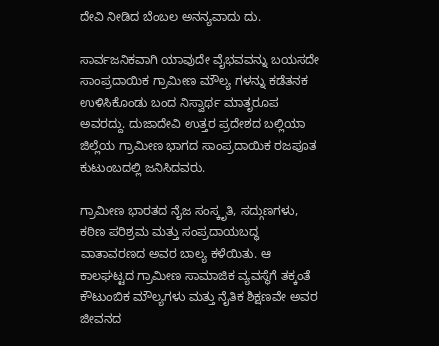ದೇವಿ ನೀಡಿದ ಬೆಂಬಲ ಅನನ್ಯವಾದು ದು.

ಸಾರ್ವಜನಿಕವಾಗಿ ಯಾವುದೇ ವೈಭವವನ್ನು ಬಯಸದೇ ಸಾಂಪ್ರದಾಯಿಕ ಗ್ರಾಮೀಣ ಮೌಲ್ಯ ಗಳನ್ನು ಕಡೆತನಕ ಉಳಿಸಿಕೊಂಡು ಬಂದ ನಿಸ್ವಾರ್ಥ ಮಾತೃರೂಪ ಅವರದ್ದು. ದುಜಾದೇವಿ ಉತ್ತರ ಪ್ರದೇಶದ ಬಲ್ಲಿಯಾ ಜಿಲ್ಲೆಯ ಗ್ರಾಮೀಣ ಭಾಗದ ಸಾಂಪ್ರದಾಯಿಕ ರಜಪೂತ ಕುಟುಂಬದಲ್ಲಿ ಜನಿಸಿದವರು.

ಗ್ರಾಮೀಣ ಭಾರತದ ನೈಜ ಸಂಸ್ಕೃತಿ, ಸದ್ಗುಣಗಳು, ಕಠಿಣ ಪರಿಶ್ರಮ ಮತ್ತು ಸಂಪ್ರದಾಯಬದ್ಧ ವಾತಾವರಣದ ಅವರ ಬಾಲ್ಯ ಕಳೆಯಿತು. ಆ ಕಾಲಘಟ್ಟದ ಗ್ರಾಮೀಣ ಸಾಮಾಜಿಕ ವ್ಯವಸ್ಥೆಗೆ ತಕ್ಕಂತೆ ಕೌಟುಂಬಿಕ ಮೌಲ್ಯಗಳು ಮತ್ತು ನೈತಿಕ ಶಿಕ್ಷಣವೇ ಅವರ ಜೀವನದ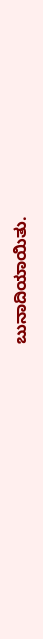ಬುನಾದಿಯಾಯಿತು.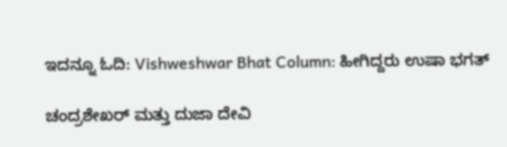ಇದನ್ನೂ ಓದಿ: Vishweshwar Bhat Column: ಹೀಗಿದ್ದರು ಉಷಾ ಭಗತ್

ಚಂದ್ರಶೇಖರ್ ಮತ್ತು ದುಜಾ ದೇವಿ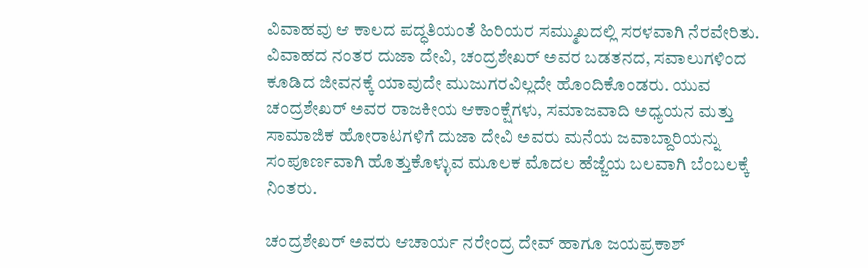ವಿವಾಹವು ಆ ಕಾಲದ ಪದ್ಧತಿಯಂತೆ ಹಿರಿಯರ ಸಮ್ಮುಖದಲ್ಲಿ ಸರಳವಾಗಿ ನೆರವೇರಿತು. ವಿವಾಹದ ನಂತರ ದುಜಾ ದೇವಿ, ಚಂದ್ರಶೇಖರ್ ಅವರ ಬಡತನದ, ಸವಾಲುಗಳಿಂದ ಕೂಡಿದ ಜೀವನಕ್ಕೆ ಯಾವುದೇ ಮುಜುಗರವಿಲ್ಲದೇ ಹೊಂದಿಕೊಂಡರು. ಯುವ ಚಂದ್ರಶೇಖರ್ ಅವರ ರಾಜಕೀಯ ಆಕಾಂಕ್ಷೆಗಳು, ಸಮಾಜವಾದಿ ಅಧ್ಯಯನ ಮತ್ತು ಸಾಮಾಜಿಕ ಹೋರಾಟಗಳಿಗೆ ದುಜಾ ದೇವಿ ಅವರು ಮನೆಯ ಜವಾಬ್ದಾರಿಯನ್ನು ಸಂಪೂರ್ಣವಾಗಿ ಹೊತ್ತುಕೊಳ್ಳುವ ಮೂಲಕ ಮೊದಲ ಹೆಜ್ಜೆಯ ಬಲವಾಗಿ ಬೆಂಬಲಕ್ಕೆ ನಿಂತರು.

ಚಂದ್ರಶೇಖರ್ ಅವರು ಆಚಾರ್ಯ ನರೇಂದ್ರ ದೇವ್ ಹಾಗೂ ಜಯಪ್ರಕಾಶ್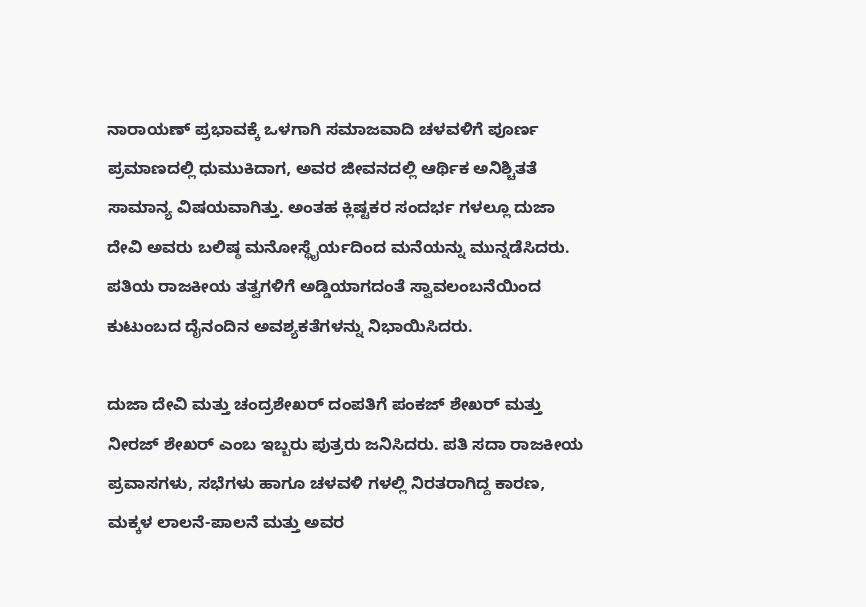ನಾರಾಯಣ್ ಪ್ರಭಾವಕ್ಕೆ ಒಳಗಾಗಿ ಸಮಾಜವಾದಿ ಚಳವಳಿಗೆ ಪೂರ್ಣ ಪ್ರಮಾಣದಲ್ಲಿ ಧುಮುಕಿದಾಗ, ಅವರ ಜೀವನದಲ್ಲಿ ಆರ್ಥಿಕ ಅನಿಶ್ಚಿತತೆ ಸಾಮಾನ್ಯ ವಿಷಯವಾಗಿತ್ತು. ಅಂತಹ ಕ್ಲಿಷ್ಟಕರ ಸಂದರ್ಭ ಗಳಲ್ಲೂ ದುಜಾ ದೇವಿ ಅವರು ಬಲಿಷ್ಠ ಮನೋಸ್ಥೈರ್ಯದಿಂದ ಮನೆಯನ್ನು ಮುನ್ನಡೆಸಿದರು. ಪತಿಯ ರಾಜಕೀಯ ತತ್ವಗಳಿಗೆ ಅಡ್ಡಿಯಾಗದಂತೆ ಸ್ವಾವಲಂಬನೆಯಿಂದ ಕುಟುಂಬದ ದೈನಂದಿನ ಅವಶ್ಯಕತೆಗಳನ್ನು ನಿಭಾಯಿಸಿದರು.

ದುಜಾ ದೇವಿ ಮತ್ತು ಚಂದ್ರಶೇಖರ್ ದಂಪತಿಗೆ ಪಂಕಜ್ ಶೇಖರ್ ಮತ್ತು ನೀರಜ್ ಶೇಖರ್ ಎಂಬ ಇಬ್ಬರು ಪುತ್ರರು ಜನಿಸಿದರು. ಪತಿ ಸದಾ ರಾಜಕೀಯ ಪ್ರವಾಸಗಳು, ಸಭೆಗಳು ಹಾಗೂ ಚಳವಳಿ ಗಳಲ್ಲಿ ನಿರತರಾಗಿದ್ದ ಕಾರಣ, ಮಕ್ಕಳ ಲಾಲನೆ-ಪಾಲನೆ ಮತ್ತು ಅವರ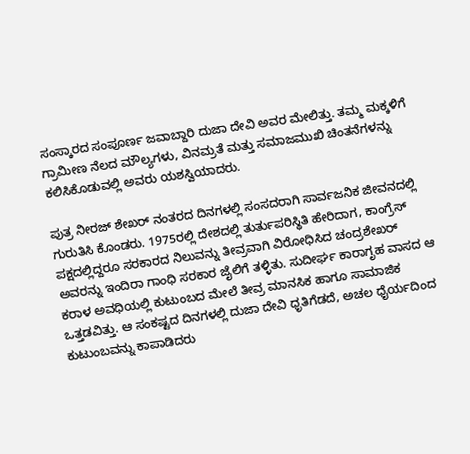ಸಂಸ್ಕಾರದ ಸಂಪೂರ್ಣ ಜವಾಬ್ದಾರಿ ದುಜಾ ದೇವಿ ಅವರ ಮೇಲಿತ್ತು. ತಮ್ಮ ಮಕ್ಕಳಿಗೆ ಗ್ರಾಮೀಣ ನೆಲದ ಮೌಲ್ಯಗಳು, ವಿನಮ್ರತೆ ಮತ್ತು ಸಮಾಜಮುಖಿ ಚಿಂತನೆಗಳನ್ನು ಕಲಿಸಿಕೊಡುವಲ್ಲಿ ಅವರು ಯಶಸ್ವಿಯಾದರು.

ಪುತ್ರ ನೀರಜ್ ಶೇಖರ್ ನಂತರದ ದಿನಗಳಲ್ಲಿ ಸಂಸದರಾಗಿ ಸಾರ್ವಜನಿಕ ಜೀವನದಲ್ಲಿ ಗುರುತಿಸಿ ಕೊಂಡರು. 1975ರಲ್ಲಿ ದೇಶದಲ್ಲಿ ತುರ್ತುಪರಿಸ್ಥಿತಿ ಹೇರಿದಾಗ, ಕಾಂಗ್ರೆಸ್ ಪಕ್ಷದಲ್ಲಿದ್ದರೂ ಸರಕಾರದ ನಿಲುವನ್ನು ತೀವ್ರವಾಗಿ ವಿರೋಧಿಸಿದ ಚಂದ್ರಶೇಖರ್ ಅವರನ್ನು ಇಂದಿರಾ ಗಾಂಧಿ ಸರಕಾರ ಜೈಲಿಗೆ ತಳ್ಳಿತು. ಸುದೀರ್ಘ ಕಾರಾಗೃಹ ವಾಸದ ಆ ಕರಾಳ ಅವಧಿಯಲ್ಲಿ ಕುಟುಂಬದ ಮೇಲೆ ತೀವ್ರ ಮಾನಸಿಕ ಹಾಗೂ ಸಾಮಾಜಿಕ ಒತ್ತಡವಿತ್ತು. ಆ ಸಂಕಷ್ಟದ ದಿನಗಳಲ್ಲಿ ದುಜಾ ದೇವಿ ಧೃತಿಗೆಡದೆ, ಅಚಲ ಧೈರ್ಯದಿಂದ ಕುಟುಂಬವನ್ನು ಕಾಪಾಡಿದರು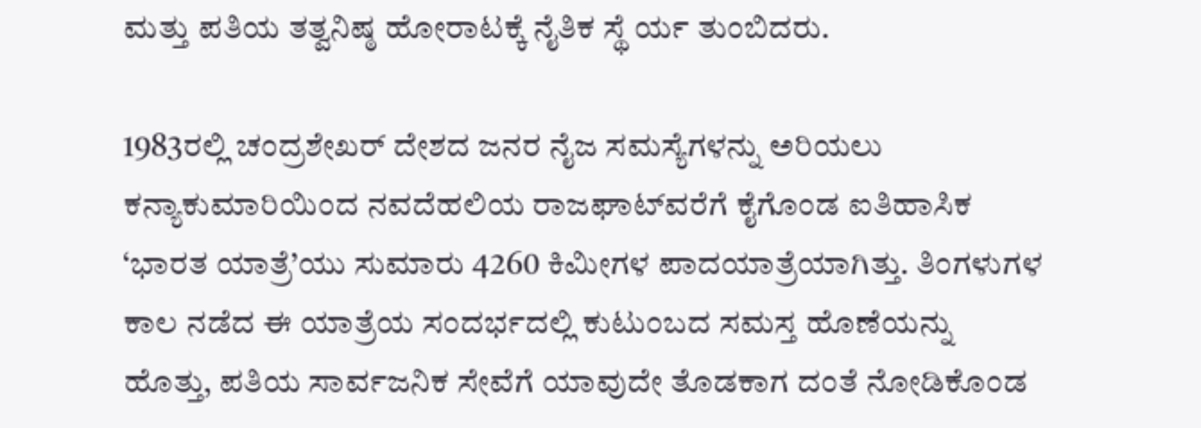ಮತ್ತು ಪತಿಯ ತತ್ವನಿಷ್ಠ ಹೋರಾಟಕ್ಕೆ ನೈತಿಕ ಸ್ಥೆ ರ್ಯ ತುಂಬಿದರು.

1983ರಲ್ಲಿ ಚಂದ್ರಶೇಖರ್ ದೇಶದ ಜನರ ನೈಜ ಸಮಸ್ಯೆಗಳನ್ನು ಅರಿಯಲು ಕನ್ಯಾಕುಮಾರಿಯಿಂದ ನವದೆಹಲಿಯ ರಾಜಘಾಟ್‌ವರೆಗೆ ಕೈಗೊಂಡ ಐತಿಹಾಸಿಕ ‘ಭಾರತ ಯಾತ್ರೆ’ಯು ಸುಮಾರು 4260 ಕಿಮೀಗಳ ಪಾದಯಾತ್ರೆಯಾಗಿತ್ತು. ತಿಂಗಳುಗಳ ಕಾಲ ನಡೆದ ಈ ಯಾತ್ರೆಯ ಸಂದರ್ಭದಲ್ಲಿ ಕುಟುಂಬದ ಸಮಸ್ತ ಹೊಣೆಯನ್ನು ಹೊತ್ತು, ಪತಿಯ ಸಾರ್ವಜನಿಕ ಸೇವೆಗೆ ಯಾವುದೇ ತೊಡಕಾಗ ದಂತೆ ನೋಡಿಕೊಂಡ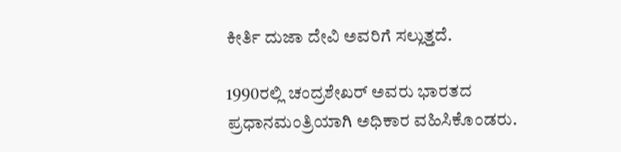ಕೀರ್ತಿ ದುಜಾ ದೇವಿ ಅವರಿಗೆ ಸಲ್ಲುತ್ತದೆ.

1990ರಲ್ಲಿ ಚಂದ್ರಶೇಖರ್ ಅವರು ಭಾರತದ ಪ್ರಧಾನಮಂತ್ರಿಯಾಗಿ ಅಧಿಕಾರ ವಹಿಸಿಕೊಂಡರು.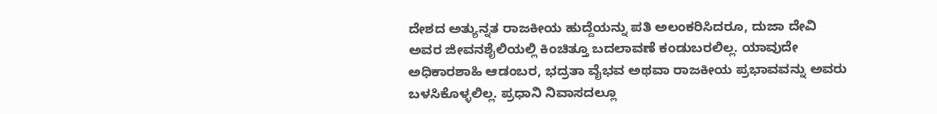ದೇಶದ ಅತ್ಯುನ್ನತ ರಾಜಕೀಯ ಹುದ್ದೆಯನ್ನು ಪತಿ ಅಲಂಕರಿಸಿದರೂ, ದುಜಾ ದೇವಿ ಅವರ ಜೀವನಶೈಲಿಯಲ್ಲಿ ಕಿಂಚಿತ್ತೂ ಬದಲಾವಣೆ ಕಂಡುಬರಲಿಲ್ಲ. ಯಾವುದೇ ಅಧಿಕಾರಶಾಹಿ ಆಡಂಬರ, ಭದ್ರತಾ ವೈಭವ ಅಥವಾ ರಾಜಕೀಯ ಪ್ರಭಾವವನ್ನು ಅವರು ಬಳಸಿಕೊಳ್ಳಲಿಲ್ಲ. ಪ್ರಧಾನಿ ನಿವಾಸದಲ್ಲೂ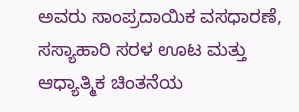ಅವರು ಸಾಂಪ್ರದಾಯಿಕ ವಸಧಾರಣೆ, ಸಸ್ಯಾಹಾರಿ ಸರಳ ಊಟ ಮತ್ತು ಆಧ್ಯಾತ್ಮಿಕ ಚಿಂತನೆಯ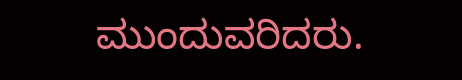ಮುಂದುವರಿದರು.